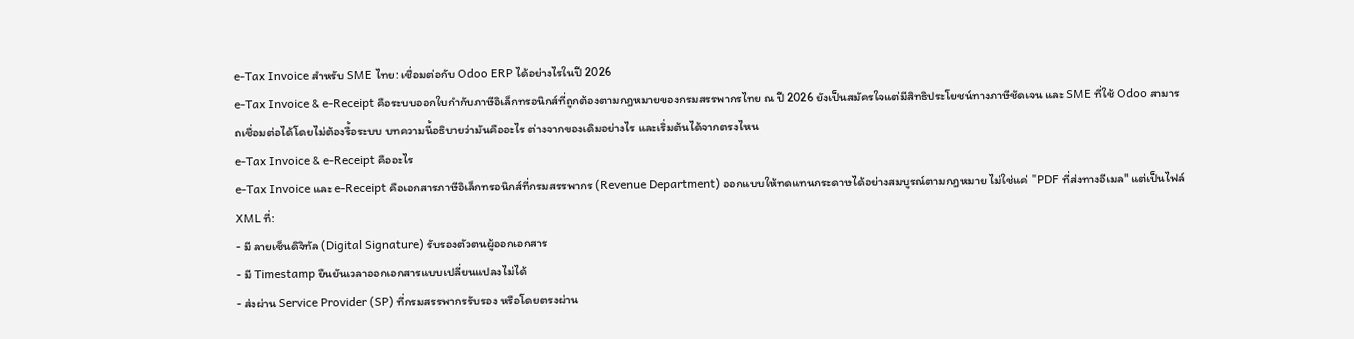e-Tax Invoice สำหรับ SME ไทย: เชื่อมต่อกับ Odoo ERP ได้อย่างไรในปี 2026
e-Tax Invoice & e-Receipt คือระบบออกใบกำกับภาษีอิเล็กทรอนิกส์ที่ถูกต้องตามกฎหมายของกรมสรรพากรไทย ณ ปี 2026 ยังเป็นสมัครใจแต่มีสิทธิประโยชน์ทางภาษีชัดเจน และ SME ที่ใช้ Odoo สามารถเชื่อมต่อได้โดยไม่ต้องรื้อระบบ บทความนี้อธิบายว่ามันคืออะไร ต่างจากของเดิมอย่างไร และเริ่มต้นได้จากตรงไหน
e-Tax Invoice & e-Receipt คืออะไร
e-Tax Invoice และ e-Receipt คือเอกสารภาษีอิเล็กทรอนิกส์ที่กรมสรรพากร (Revenue Department) ออกแบบให้ทดแทนกระดาษได้อย่างสมบูรณ์ตามกฎหมาย ไม่ใช่แค่ "PDF ที่ส่งทางอีเมล" แต่เป็นไฟล์ XML ที่:
- มี ลายเซ็นดิจิทัล (Digital Signature) รับรองตัวตนผู้ออกเอกสาร
- มี Timestamp ยืนยันเวลาออกเอกสารแบบเปลี่ยนแปลงไม่ได้
- ส่งผ่าน Service Provider (SP) ที่กรมสรรพากรรับรอง หรือโดยตรงผ่าน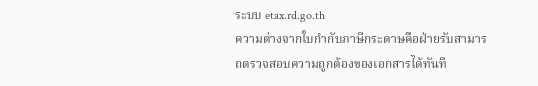ระบบ etax.rd.go.th
ความต่างจากใบกำกับภาษีกระดาษคือฝ่ายรับสามารถตรวจสอบความถูกต้องของเอกสารได้ทันที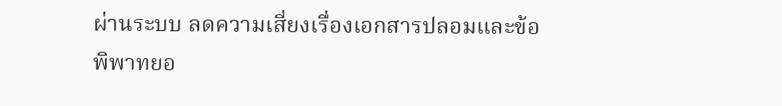ผ่านระบบ ลดความเสี่ยงเรื่องเอกสารปลอมและข้อพิพาทยอ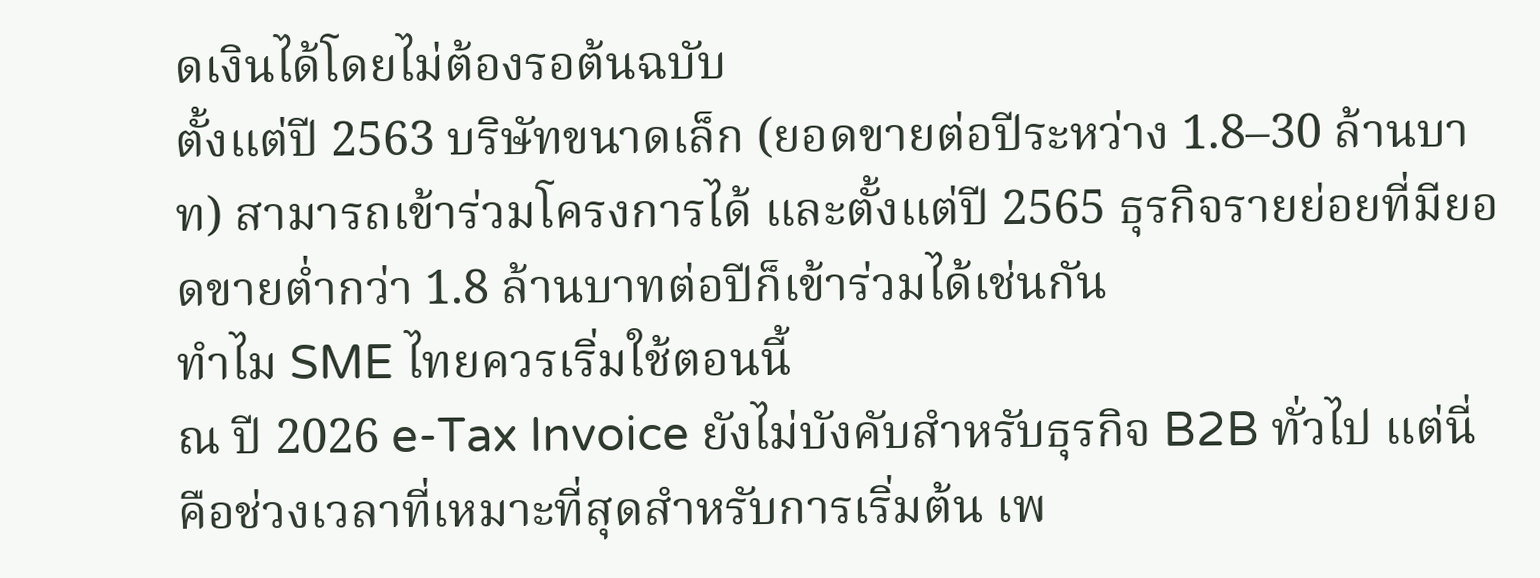ดเงินได้โดยไม่ต้องรอต้นฉบับ
ตั้งแต่ปี 2563 บริษัทขนาดเล็ก (ยอดขายต่อปีระหว่าง 1.8–30 ล้านบาท) สามารถเข้าร่วมโครงการได้ และตั้งแต่ปี 2565 ธุรกิจรายย่อยที่มียอดขายต่ำกว่า 1.8 ล้านบาทต่อปีก็เข้าร่วมได้เช่นกัน
ทำไม SME ไทยควรเริ่มใช้ตอนนี้
ณ ปี 2026 e-Tax Invoice ยังไม่บังคับสำหรับธุรกิจ B2B ทั่วไป แต่นี่คือช่วงเวลาที่เหมาะที่สุดสำหรับการเริ่มต้น เพ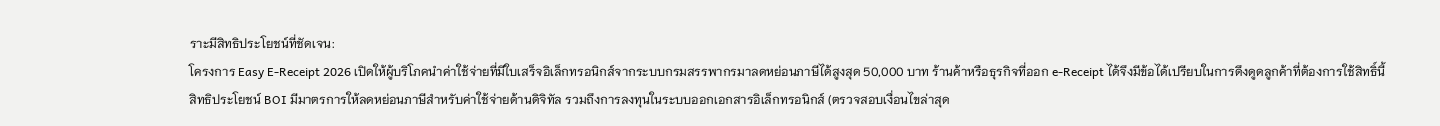ราะมีสิทธิประโยชน์ที่ชัดเจน:
โครงการ Easy E-Receipt 2026 เปิดให้ผู้บริโภคนำค่าใช้จ่ายที่มีใบเสร็จอิเล็กทรอนิกส์จากระบบกรมสรรพากรมาลดหย่อนภาษีได้สูงสุด 50,000 บาท ร้านค้าหรือธุรกิจที่ออก e-Receipt ได้จึงมีข้อได้เปรียบในการดึงดูดลูกค้าที่ต้องการใช้สิทธิ์นี้
สิทธิประโยชน์ BOI มีมาตรการให้ลดหย่อนภาษีสำหรับค่าใช้จ่ายด้านดิจิทัล รวมถึงการลงทุนในระบบออกเอกสารอิเล็กทรอนิกส์ (ตรวจสอบเงื่อนไขล่าสุด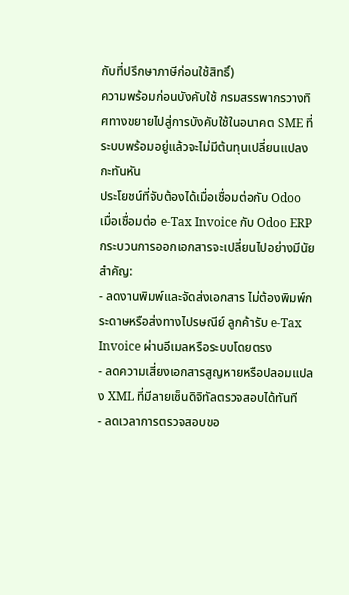กับที่ปรึกษาภาษีก่อนใช้สิทธิ์)
ความพร้อมก่อนบังคับใช้ กรมสรรพากรวางทิศทางขยายไปสู่การบังคับใช้ในอนาคต SME ที่ระบบพร้อมอยู่แล้วจะไม่มีต้นทุนเปลี่ยนแปลงกะทันหัน
ประโยชน์ที่จับต้องได้เมื่อเชื่อมต่อกับ Odoo
เมื่อเชื่อมต่อ e-Tax Invoice กับ Odoo ERP กระบวนการออกเอกสารจะเปลี่ยนไปอย่างมีนัยสำคัญ:
- ลดงานพิมพ์และจัดส่งเอกสาร ไม่ต้องพิมพ์กระดาษหรือส่งทางไปรษณีย์ ลูกค้ารับ e-Tax Invoice ผ่านอีเมลหรือระบบโดยตรง
- ลดความเสี่ยงเอกสารสูญหายหรือปลอมแปลง XML ที่มีลายเซ็นดิจิทัลตรวจสอบได้ทันที
- ลดเวลาการตรวจสอบขอ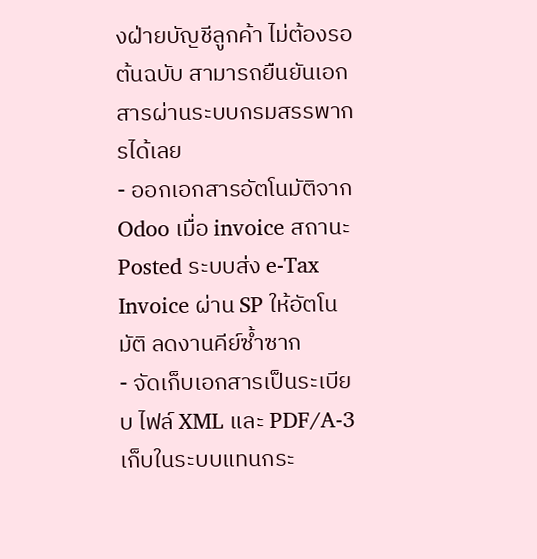งฝ่ายบัญชีลูกค้า ไม่ต้องรอต้นฉบับ สามารถยืนยันเอกสารผ่านระบบกรมสรรพากรได้เลย
- ออกเอกสารอัตโนมัติจาก Odoo เมื่อ invoice สถานะ Posted ระบบส่ง e-Tax Invoice ผ่าน SP ให้อัตโนมัติ ลดงานคีย์ซ้ำซาก
- จัดเก็บเอกสารเป็นระเบียบ ไฟล์ XML และ PDF/A-3 เก็บในระบบแทนกระ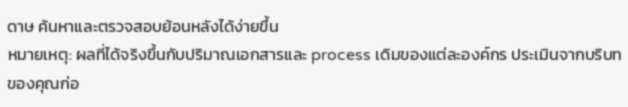ดาษ ค้นหาและตรวจสอบย้อนหลังได้ง่ายขึ้น
หมายเหตุ: ผลที่ได้จริงขึ้นกับปริมาณเอกสารและ process เดิมของแต่ละองค์กร ประเมินจากบริบทของคุณก่อ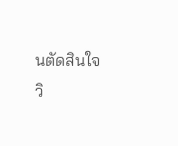นตัดสินใจ
วิ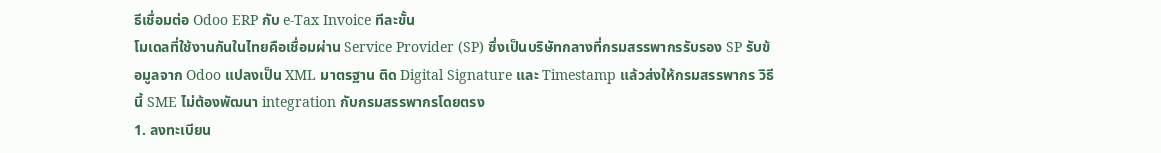ธีเชื่อมต่อ Odoo ERP กับ e-Tax Invoice ทีละขั้น
โมเดลที่ใช้งานกันในไทยคือเชื่อมผ่าน Service Provider (SP) ซึ่งเป็นบริษัทกลางที่กรมสรรพากรรับรอง SP รับข้อมูลจาก Odoo แปลงเป็น XML มาตรฐาน ติด Digital Signature และ Timestamp แล้วส่งให้กรมสรรพากร วิธีนี้ SME ไม่ต้องพัฒนา integration กับกรมสรรพากรโดยตรง
1. ลงทะเบียน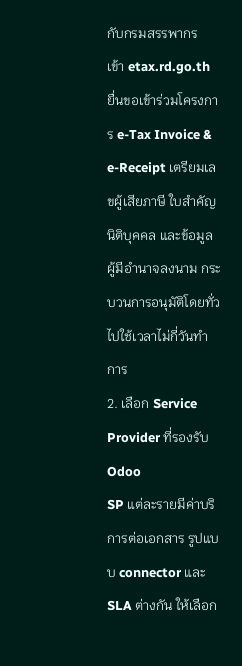กับกรมสรรพากร
เข้า etax.rd.go.th ยื่นขอเข้าร่วมโครงการ e-Tax Invoice & e-Receipt เตรียมเลขผู้เสียภาษี ใบสำคัญนิติบุคคล และข้อมูลผู้มีอำนาจลงนาม กระบวนการอนุมัติโดยทั่วไปใช้เวลาไม่กี่วันทำการ
2. เลือก Service Provider ที่รองรับ Odoo
SP แต่ละรายมีค่าบริการต่อเอกสาร รูปแบบ connector และ SLA ต่างกัน ให้เลือก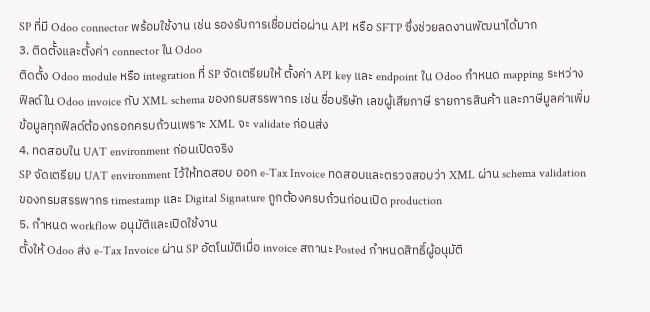SP ที่มี Odoo connector พร้อมใช้งาน เช่น รองรับการเชื่อมต่อผ่าน API หรือ SFTP ซึ่งช่วยลดงานพัฒนาได้มาก
3. ติดตั้งและตั้งค่า connector ใน Odoo
ติดตั้ง Odoo module หรือ integration ที่ SP จัดเตรียมให้ ตั้งค่า API key และ endpoint ใน Odoo กำหนด mapping ระหว่างฟิลด์ใน Odoo invoice กับ XML schema ของกรมสรรพากร เช่น ชื่อบริษัท เลขผู้เสียภาษี รายการสินค้า และภาษีมูลค่าเพิ่ม ข้อมูลทุกฟิลด์ต้องกรอกครบถ้วนเพราะ XML จะ validate ก่อนส่ง
4. ทดสอบใน UAT environment ก่อนเปิดจริง
SP จัดเตรียม UAT environment ไว้ให้ทดสอบ ออก e-Tax Invoice ทดสอบและตรวจสอบว่า XML ผ่าน schema validation ของกรมสรรพากร timestamp และ Digital Signature ถูกต้องครบถ้วนก่อนเปิด production
5. กำหนด workflow อนุมัติและเปิดใช้งาน
ตั้งให้ Odoo ส่ง e-Tax Invoice ผ่าน SP อัตโนมัติเมื่อ invoice สถานะ Posted กำหนดสิทธิ์ผู้อนุมัติ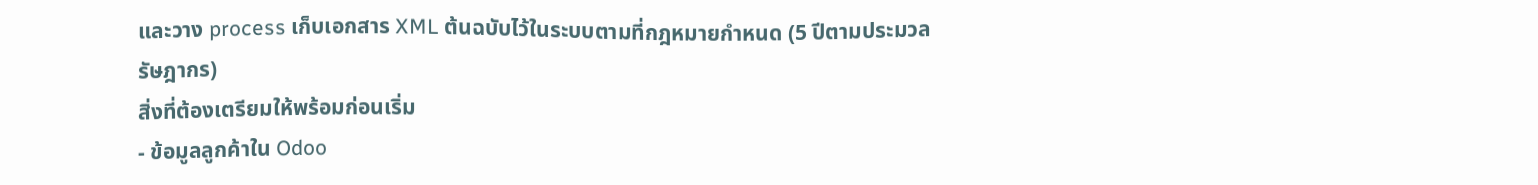และวาง process เก็บเอกสาร XML ต้นฉบับไว้ในระบบตามที่กฎหมายกำหนด (5 ปีตามประมวลรัษฎากร)
สิ่งที่ต้องเตรียมให้พร้อมก่อนเริ่ม
- ข้อมูลลูกค้าใน Odoo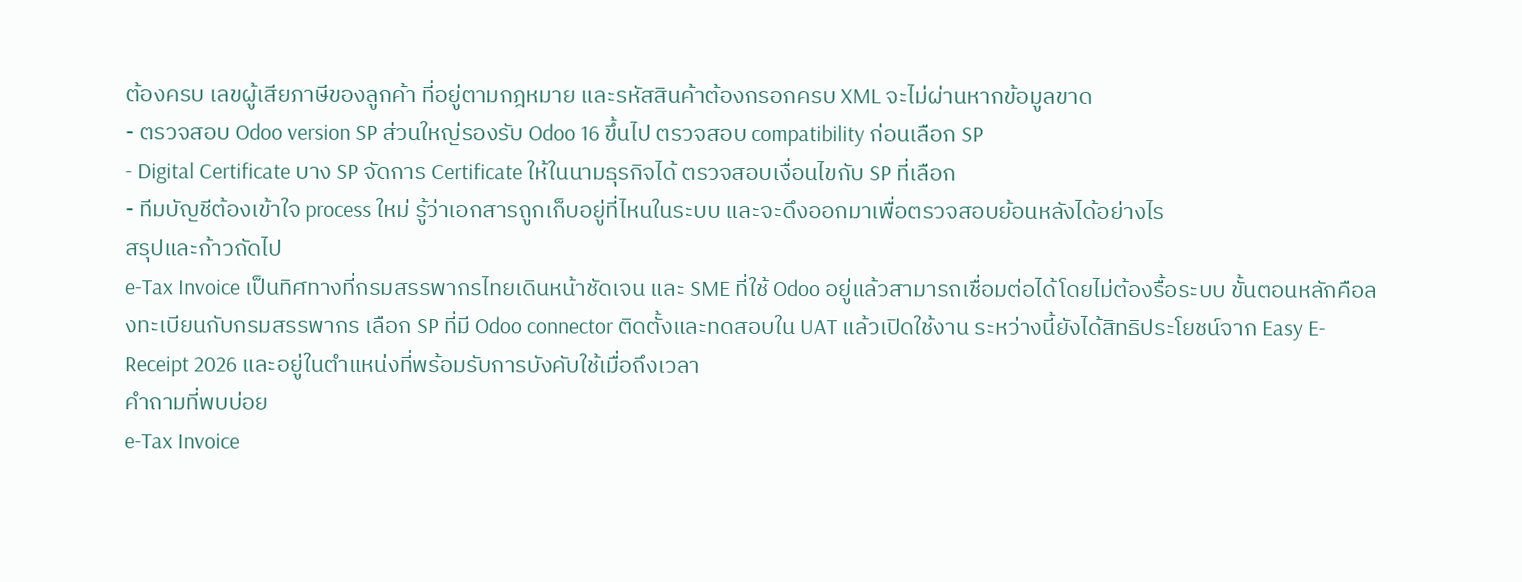ต้องครบ เลขผู้เสียภาษีของลูกค้า ที่อยู่ตามกฎหมาย และรหัสสินค้าต้องกรอกครบ XML จะไม่ผ่านหากข้อมูลขาด
- ตรวจสอบ Odoo version SP ส่วนใหญ่รองรับ Odoo 16 ขึ้นไป ตรวจสอบ compatibility ก่อนเลือก SP
- Digital Certificate บาง SP จัดการ Certificate ให้ในนามธุรกิจได้ ตรวจสอบเงื่อนไขกับ SP ที่เลือก
- ทีมบัญชีต้องเข้าใจ process ใหม่ รู้ว่าเอกสารถูกเก็บอยู่ที่ไหนในระบบ และจะดึงออกมาเพื่อตรวจสอบย้อนหลังได้อย่างไร
สรุปและก้าวถัดไป
e-Tax Invoice เป็นทิศทางที่กรมสรรพากรไทยเดินหน้าชัดเจน และ SME ที่ใช้ Odoo อยู่แล้วสามารถเชื่อมต่อได้โดยไม่ต้องรื้อระบบ ขั้นตอนหลักคือลงทะเบียนกับกรมสรรพากร เลือก SP ที่มี Odoo connector ติดตั้งและทดสอบใน UAT แล้วเปิดใช้งาน ระหว่างนี้ยังได้สิทธิประโยชน์จาก Easy E-Receipt 2026 และอยู่ในตำแหน่งที่พร้อมรับการบังคับใช้เมื่อถึงเวลา
คำถามที่พบบ่อย
e-Tax Invoice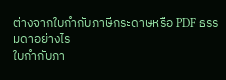ต่างจากใบกำกับภาษีกระดาษหรือ PDF ธรรมดาอย่างไร
ใบกำกับภา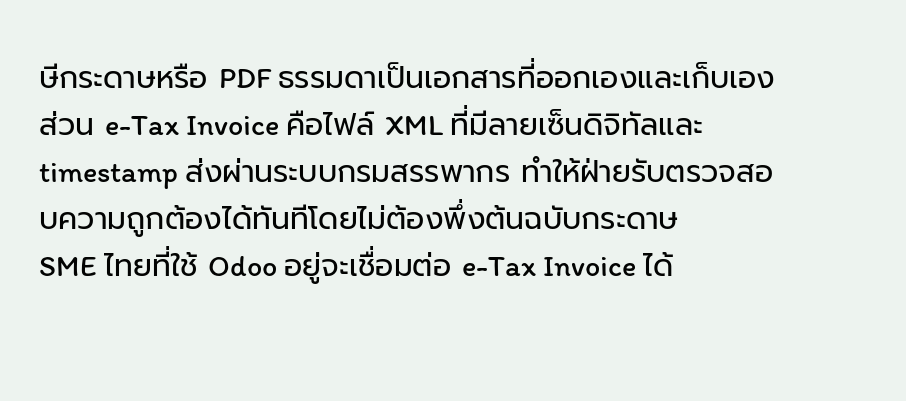ษีกระดาษหรือ PDF ธรรมดาเป็นเอกสารที่ออกเองและเก็บเอง ส่วน e-Tax Invoice คือไฟล์ XML ที่มีลายเซ็นดิจิทัลและ timestamp ส่งผ่านระบบกรมสรรพากร ทำให้ฝ่ายรับตรวจสอบความถูกต้องได้ทันทีโดยไม่ต้องพึ่งต้นฉบับกระดาษ
SME ไทยที่ใช้ Odoo อยู่จะเชื่อมต่อ e-Tax Invoice ได้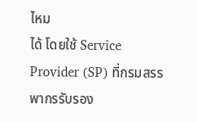ไหม
ได้ โดยใช้ Service Provider (SP) ที่กรมสรรพากรรับรอง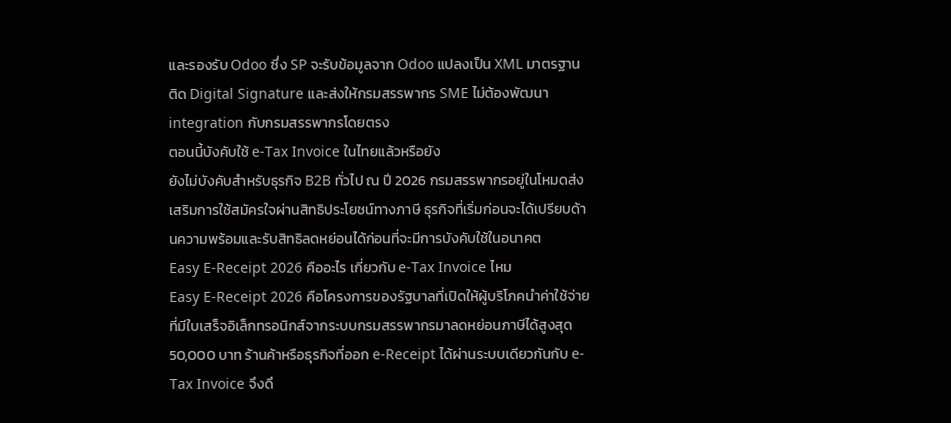และรองรับ Odoo ซึ่ง SP จะรับข้อมูลจาก Odoo แปลงเป็น XML มาตรฐาน ติด Digital Signature และส่งให้กรมสรรพากร SME ไม่ต้องพัฒนา integration กับกรมสรรพากรโดยตรง
ตอนนี้บังคับใช้ e-Tax Invoice ในไทยแล้วหรือยัง
ยังไม่บังคับสำหรับธุรกิจ B2B ทั่วไป ณ ปี 2026 กรมสรรพากรอยู่ในโหมดส่งเสริมการใช้สมัครใจผ่านสิทธิประโยชน์ทางภาษี ธุรกิจที่เริ่มก่อนจะได้เปรียบด้านความพร้อมและรับสิทธิลดหย่อนได้ก่อนที่จะมีการบังคับใช้ในอนาคต
Easy E-Receipt 2026 คืออะไร เกี่ยวกับ e-Tax Invoice ไหม
Easy E-Receipt 2026 คือโครงการของรัฐบาลที่เปิดให้ผู้บริโภคนำค่าใช้จ่ายที่มีใบเสร็จอิเล็กทรอนิกส์จากระบบกรมสรรพากรมาลดหย่อนภาษีได้สูงสุด 50,000 บาท ร้านค้าหรือธุรกิจที่ออก e-Receipt ได้ผ่านระบบเดียวกันกับ e-Tax Invoice จึงดึ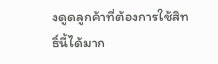งดูดลูกค้าที่ต้องการใช้สิทธิ์นี้ได้มาก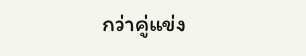กว่าคู่แข่ง